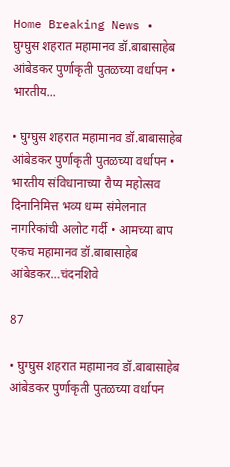Home Breaking News • घुग्घुस शहरात महामानव डॉ.बाबासाहेब आंबेडकर पुर्णाकृती पुतळच्या वर्धापन • भारतीय...

• घुग्घुस शहरात महामानव डॉ.बाबासाहेब आंबेडकर पुर्णाकृती पुतळच्या वर्धापन • भारतीय संविधानाच्या रौप्य महोत्सव दिनानिमित्त भव्य धम्म संमेलनात नागरिकांची अलोट गर्दी • आमच्या बाप एकच महामानव डॉ.बाबासाहेब आंबेडकर…चंदनशिवे

87

• घुग्घुस शहरात महामानव डॉ.बाबासाहेब आंबेडकर पुर्णाकृती पुतळच्या वर्धापन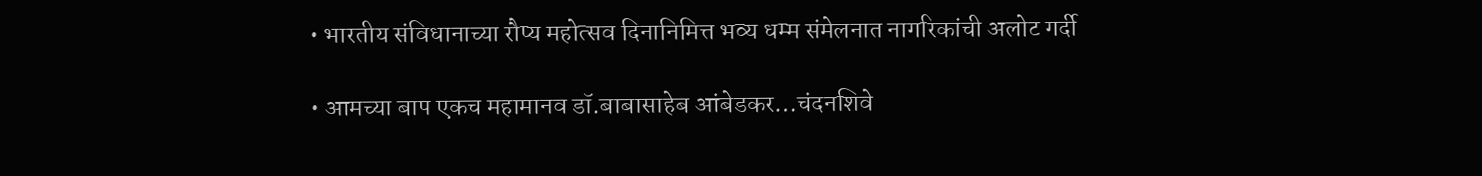• भारतीय संविधानाच्या रौप्य महोत्सव दिनानिमित्त भव्य धम्म संमेलनात नागरिकांची अलोट गर्दी

• आमच्या बाप एकच महामानव डॉ.बाबासाहेब आंबेडकर…चंदनशिवे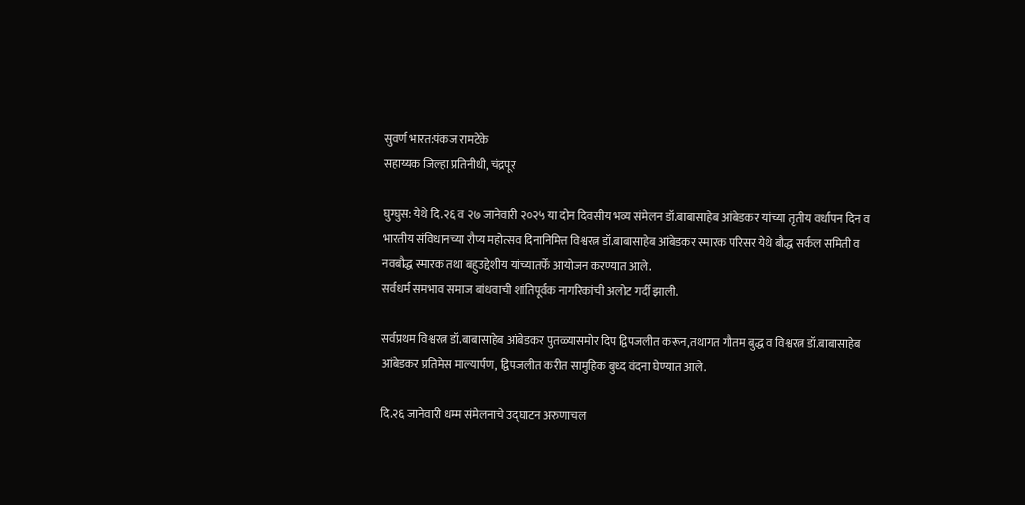सुवर्ण भारत:पंकज रामटेके
सहाय्यक जिल्हा प्रतिनीधी, चंद्रपूर

घुग्घुस: येथे दि.२६ व २७ जानेवारी २०२५ या दोन दिवसीय भव्य संमेलन डॉ.बाबासाहेब आंबेडकर यांच्या तृतीय वर्धापन दिन व भारतीय संविधानच्या रौप्य महोत्सव दिनानिमित्त विश्वरत्न डॉ.बाबासाहेब आंबेडकर स्मारक परिसर येथे बौद्ध सर्कल समिती व नवबौद्ध स्मारक तथा बहुउद्देशीय यांच्यातर्फे आयोजन करण्यात आले.
सर्वधर्म समभाव समाज बांधवाची शांतिपूर्वक नागरिकांची अलोट गर्दी झाली.

सर्वप्रथम विश्वरत्न डॉ.बाबासाहेब आंबेडकर पुतळ्यासमोर दिप द्विपजलीत करून,तथागत गौतम बुद्ध व विश्वरत्न डॉ.बाबासाहेब आंबेडकर प्रतिमेस माल्यार्पण, द्विपजलीत करीत सामुहिक बुध्द वंदना घेण्यात आले.

दि.२६ जानेवारी धम्म संमेलनाचे उद्घाटन अरुणाचल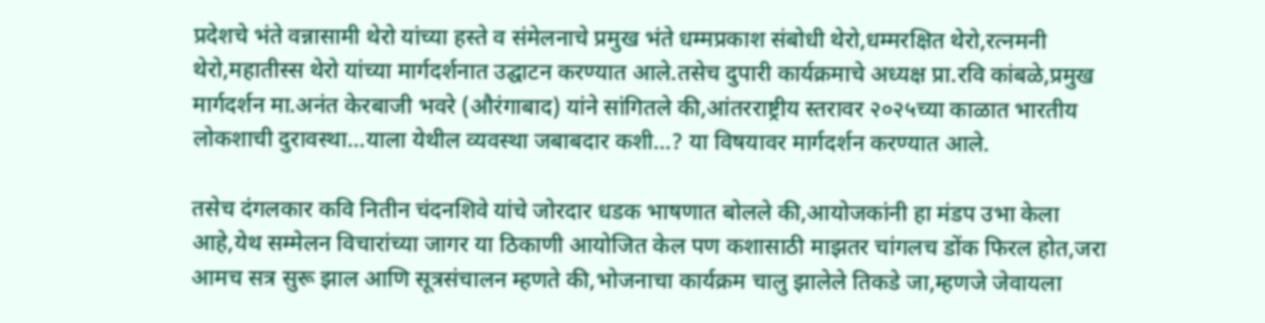प्रदेशचे भंते वन्नासामी थेरो यांच्या हस्ते व संमेलनाचे प्रमुख भंते धम्मप्रकाश संबोधी थेरो,धम्मरक्षित थेरो,रत्नमनी थेरो,महातीस्स थेरो यांच्या मार्गदर्शनात उद्घाटन करण्यात आले.तसेच दुपारी कार्यक्रमाचे अध्यक्ष प्रा.रवि कांबळे,प्रमुख मार्गदर्शन मा.अनंत केरबाजी भवरे (औरंगाबाद) यांने सांगितले की,आंतरराष्ट्रीय स्तरावर २०२५च्या काळात भारतीय लोकशाची दुरावस्था…याला येथील व्यवस्था जबाबदार कशी…? या विषयावर मार्गदर्शन करण्यात आले.

तसेच दंगलकार कवि नितीन चंदनशिवे यांचे जोरदार धडक भाषणात बोलले की,आयोजकांनी हा मंडप उभा केला आहे,येथ सम्मेलन विचारांच्या जागर या ठिकाणी आयोजित केल पण कशासाठी माझतर चांगलच डोंक फिरल होत,जरा आमच सत्र सुरू झाल आणि सूत्रसंचालन म्हणते की,भोजनाचा कार्यक्रम चालु झालेले तिकडे जा,म्हणजे जेवायला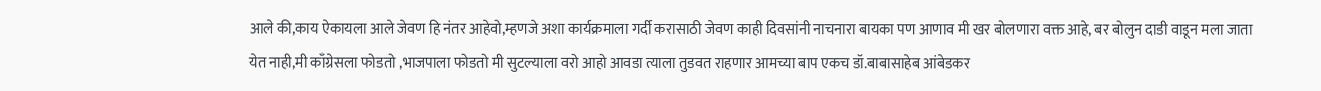आले की,काय ऐकायला आले जेवण हि नंतर आहेवो,म्हणजे अशा कार्यक्रमाला गर्दी करासाठी जेवण काही दिवसांनी नाचनारा बायका पण आणाव मी खर बोलणारा वक्त आहे, बर बोलुन दाडी वाडून मला जाता येत नाही,मी काँग्रेसला फोडतो ,भाजपाला फोडतो मी सुटल्याला वरो आहो आवडा त्याला तुडवत राहणार आमच्या बाप एकच डॉ.बाबासाहेब आंबेडकर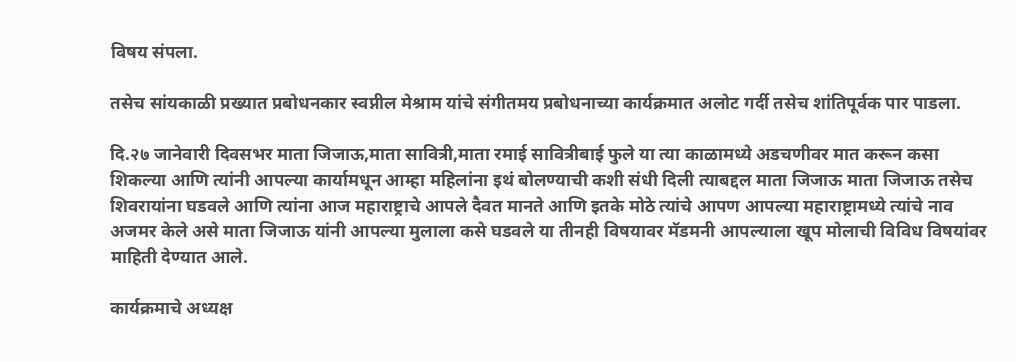विषय संपला.

तसेच सांयकाळी प्रख्यात प्रबोधनकार स्वप्नील मेश्राम यांचे संगीतमय प्रबोधनाच्या कार्यक्रमात अलोट गर्दी तसेच शांतिपूर्वक पार पाडला.

दि.२७ जानेवारी दिवसभर माता जिजाऊ,माता सावित्री,माता रमाई सावित्रीबाई फुले या त्या काळामध्ये अडचणीवर मात करून कसा शिकल्या आणि त्यांनी आपल्या कार्यामधून आम्हा महिलांना इथं बोलण्याची कशी संधी दिली त्याबद्दल माता जिजाऊ माता जिजाऊ तसेच शिवरायांना घडवले आणि त्यांना आज महाराष्ट्राचे आपले दैवत मानते आणि इतके मोठे त्यांचे आपण आपल्या महाराष्ट्रामध्ये त्यांचे नाव अजमर केले असे माता जिजाऊ यांनी आपल्या मुलाला कसे घडवले या तीनही विषयावर मॅडमनी आपल्याला खूप मोलाची विविध विषयांवर माहिती देण्यात आले.

कार्यक्रमाचे अध्यक्ष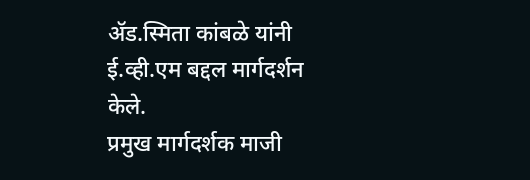ॲड.स्मिता कांबळे यांनी ई.व्ही.एम बद्दल मार्गदर्शन केले.
प्रमुख मार्गदर्शक माजी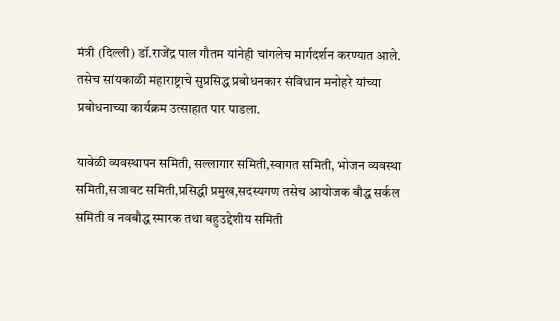मंत्री (दिल्ली) डॉ.राजेंद्र पाल गौतम यांनेही चांगलेच मार्गदर्शन करण्यात आले.
तसेच सांयकाळी महाराष्ट्राचे सुप्रसिद्ध प्रबोधनकार संविधान मनोहरे यांच्या प्रबोधनाच्या कार्यक्रम उत्साहात पार पाडला.

यावेळी व्यवस्थापन समिती, सल्लागार समिती,स्वागत समिती, भोजन व्यवस्था समिती,सजावट समिती,प्रसिद्धी प्रमुख,सदस्यगण तसेच आयोजक बौद्ध सर्कल समिती व नवबौद्ध स्मारक तथा बहुउद्देशीय समिती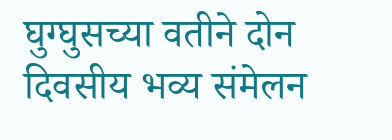घुग्घुसच्या वतीने दोन दिवसीय भव्य संमेलन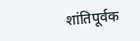शांतिपूर्वक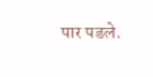पार पडले.